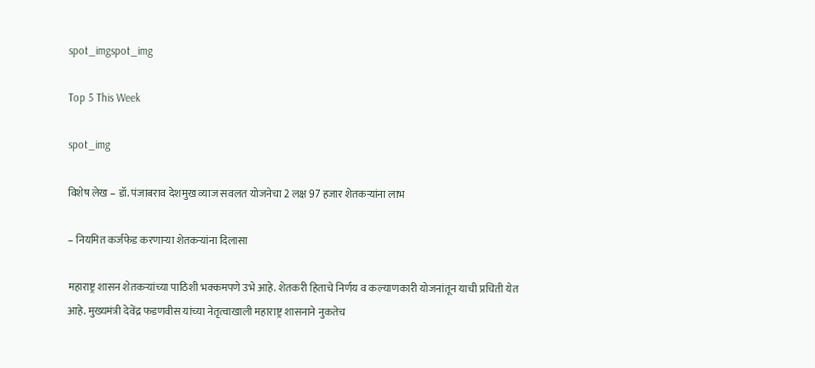spot_imgspot_img

Top 5 This Week

spot_img

विशेष लेख – डॉ. पंजाबराव देशमुख व्याज सवलत योजनेचा 2 लक्ष 97 हजार शेतकऱ्यांना लाभ

– नियमित कर्जफेड करणाऱ्या शेतकऱ्यांना दिलासा

महाराष्ट्र शासन शेतकऱ्यांच्या पाठिशी भक्कमपणे उभे आहे. शेतकरी हिताचे निर्णय व कल्याणकारी योजनांतून याची प्रचिती येत आहे. मुख्यमंत्री देवेंद्र फडणवीस यांच्या नेतृत्वाखाली महाराष्ट्र शासनाने नुकतेच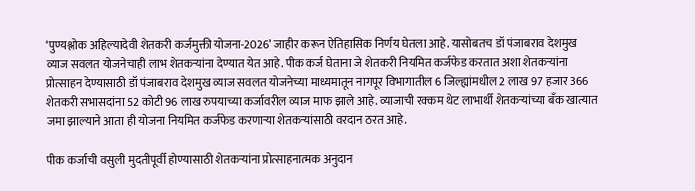‘पुण्यश्लोक अहिल्यादेवी शेतकरी कर्जमुक्ती योजना-2026’ जाहीर करून ऐतिहासिक निर्णय घेतला आहे. यासोबतच डॉ पंजाबराव देशमुख व्याज सवलत योजनेचाही लाभ शेतकऱ्यांना देण्यात येत आहे. पीक कर्ज घेताना जे शेतकरी नियमित कर्जफेड करतात अशा शेतकऱ्यांना प्रोत्साहन देण्यासाठी डॉ पंजाबराव देशमुख व्याज सवलत योजनेच्या माध्यमातून नागपूर विभागातील 6 जिल्ह्यांमधील 2 लाख 97 हजार 366 शेतकरी सभासदांना 52 कोटी 96 लाख रुपयाच्या कर्जावरील व्याज माफ झाले आहे. व्याजाची रक्कम थेट लाभार्थी शेतकऱ्यांच्या बँक खात्यात जमा झाल्याने आता ही योजना नियमित कर्जफेड करणाऱ्या शेतकऱ्यांसाठी वरदान ठरत आहे.

पीक कर्जाची वसुली मुदतीपूर्वी होण्यासाठी शेतकऱ्यांना प्रोत्साहनात्मक अनुदान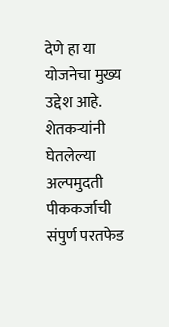देणे हा या योजनेचा मुख्य उद्देश आहे. शेतकऱ्यांनी घेतलेल्या अल्पमुदती पीककर्जाची संपुर्ण परतफेड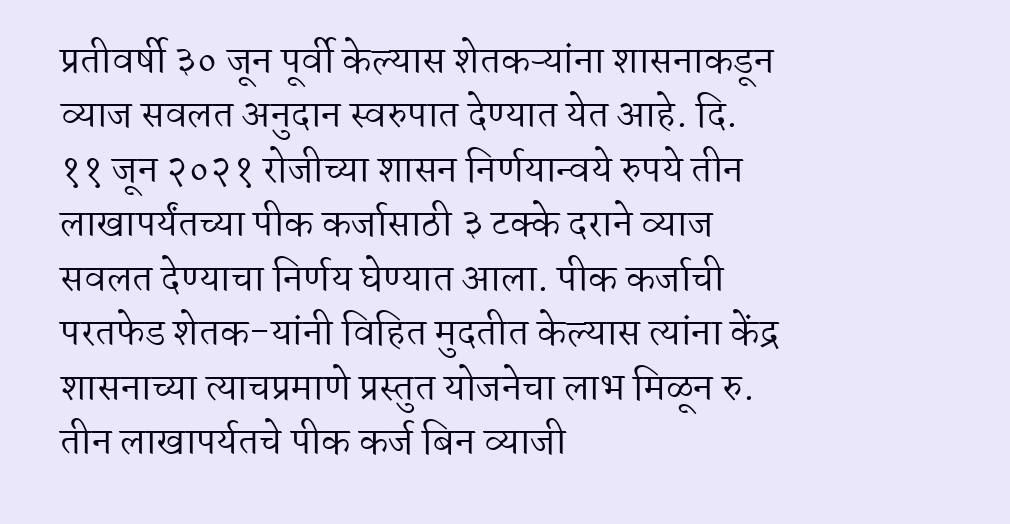प्रतीवर्षी ३० जून पूर्वी केल्यास शेतकऱ्यांना शासनाकडून व्याज सवलत अनुदान स्वरुपात देण्यात येत आहे. दि. ११ जून २०२१ रोजीच्या शासन निर्णयान्वये रुपये तीन लाखापर्यंतच्या पीक कर्जासाठी ३ टक्के दराने व्याज सवलत देण्याचा निर्णय घेण्यात आला. पीक कर्जाची परतफेड शेतक-यांनी विहित मुदतीत केल्यास त्यांना केंद्र शासनाच्या त्याचप्रमाणे प्रस्तुत योजनेचा लाभ मिळून रु. तीन लाखापर्यतचे पीक कर्ज बिन व्याजी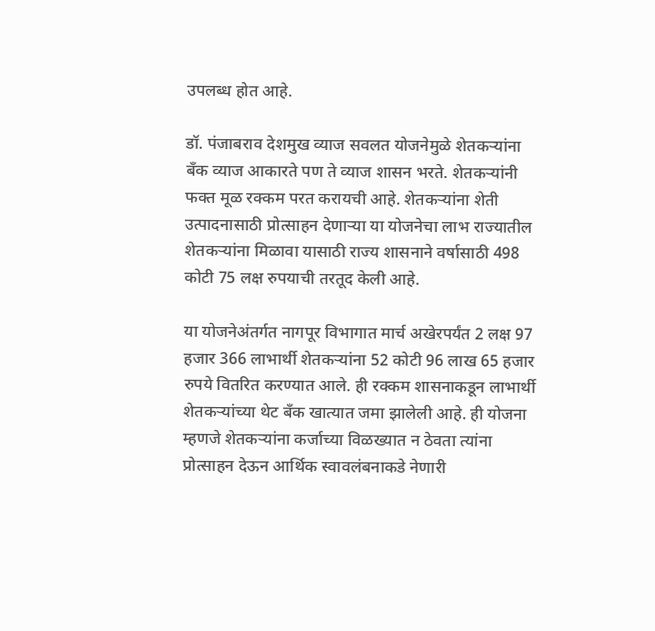उपलब्ध होत आहे.

डॉ. पंजाबराव देशमुख व्याज सवलत योजनेमुळे शेतकऱ्यांना बँक व्याज आकारते पण ते व्याज शासन भरते. शेतकऱ्यांनी फक्त मूळ रक्कम परत करायची आहे. शेतकऱ्यांना शेती उत्पादनासाठी प्रोत्साहन देणाऱ्या या योजनेचा लाभ राज्यातील शेतकऱ्यांना मिळावा यासाठी राज्य शासनाने वर्षासाठी 498 कोटी 75 लक्ष रुपयाची तरतूद केली आहे.

या योजनेअंतर्गत नागपूर विभागात मार्च अखेरपर्यंत 2 लक्ष 97 हजार 366 लाभार्थी शेतकऱ्यांना 52 कोटी 96 लाख 65 हजार रुपये वितरित करण्यात आले. ही रक्कम शासनाकडून लाभार्थी शेतकऱ्यांच्या थेट बँक खात्यात जमा झालेली आहे. ही योजना म्हणजे शेतकऱ्यांना कर्जाच्या विळख्यात न ठेवता त्यांना प्रोत्साहन देऊन आर्थिक स्वावलंबनाकडे नेणारी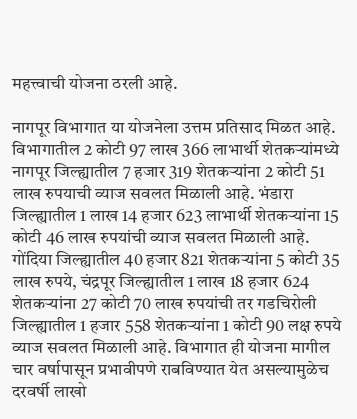महत्त्वाची योजना ठरली आहे.

नागपूर विभागात या योजनेला उत्तम प्रतिसाद मिळत आहे. विभागातील 2 कोटी 97 लाख 366 लाभार्थी शेतकऱ्यांमध्ये नागपूर जिल्ह्यातील 7 हजार 319 शेतकऱ्यांना 2 कोटी 51 लाख रुपयाची व्याज सवलत मिळाली आहे. भंडारा जिल्ह्यातील 1 लाख 14 हजार 623 लाभार्थी शेतकऱ्यांना 15 कोटी 46 लाख रुपयांची व्याज सवलत मिळाली आहे. गोंदिया जिल्ह्यातील 40 हजार 821 शेतकऱ्यांना 5 कोटी 35 लाख रुपये, चंद्रपूर जिल्ह्यातील 1 लाख 18 हजार 624 शेतकऱ्यांना 27 कोटी 70 लाख रुपयांची तर गडचिरोली जिल्ह्यातील 1 हजार 558 शेतकऱ्यांना 1 कोटी 90 लक्ष रुपये व्याज सवलत मिळाली आहे. विभागात ही योजना मागील चार वर्षापासून प्रभावीपणे राबविण्यात येत असल्यामुळेच दरवर्षी लाखो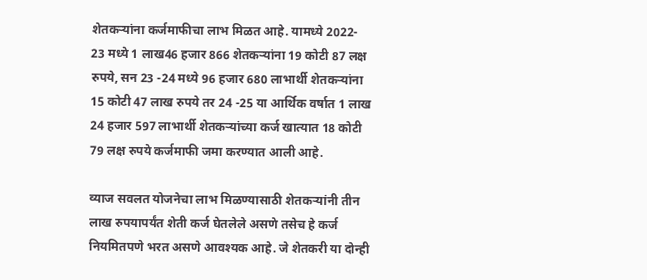शेतकऱ्यांना कर्जमाफीचा लाभ मिळत आहे. यामध्ये 2022- 23 मध्ये 1 लाख46 हजार 866 शेतकऱ्यांना 19 कोटी 87 लक्ष रुपये, सन 23 -24 मध्ये 96 हजार 680 लाभार्थी शेतकऱ्यांना 15 कोटी 47 लाख रुपये तर 24 -25 या आर्थिक वर्षात 1 लाख 24 हजार 597 लाभार्थी शेतकऱ्यांच्या कर्ज खात्यात 18 कोटी 79 लक्ष रुपये कर्जमाफी जमा करण्यात आली आहे.

व्याज सवलत योजनेचा लाभ मिळण्यासाठी शेतकऱ्यांनी तीन लाख रुपयापर्यंत शेती कर्ज घेतलेले असणे तसेच हे कर्ज नियमितपणे भरत असणे आवश्यक आहे. जे शेतकरी या दोन्ही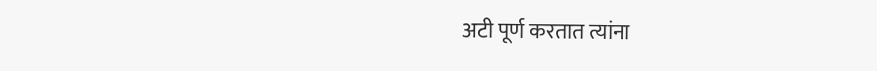अटी पूर्ण करतात त्यांना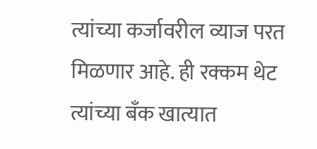त्यांच्या कर्जावरील व्याज परत मिळणार आहे. ही रक्कम थेट त्यांच्या बँक खात्यात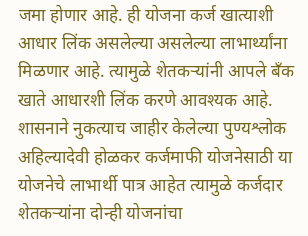जमा होणार आहे. ही योजना कर्ज खात्याशी आधार लिंक असलेल्या असलेल्या लाभार्थ्यांना मिळणार आहे. त्यामुळे शेतकऱ्यांनी आपले बँक खाते आधारशी लिंक करणे आवश्यक आहे. शासनाने नुकत्याच जाहीर केलेल्या पुण्यश्लोक अहिल्यादेवी होळकर कर्जमाफी योजनेसाठी या योजनेचे लाभार्थी पात्र आहेत त्यामुळे कर्जदार शेतकऱ्यांना दोन्ही योजनांचा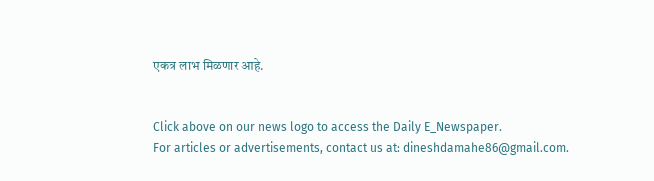एकत्र लाभ मिळणार आहे.


Click above on our news logo to access the Daily E_Newspaper.
For articles or advertisements, contact us at: dineshdamahe86@gmail.com.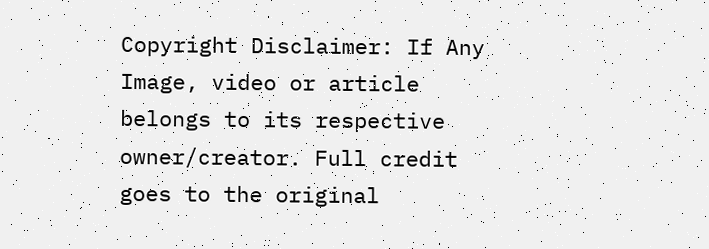Copyright Disclaimer: If Any Image, video or article belongs to its respective owner/creator. Full credit goes to the original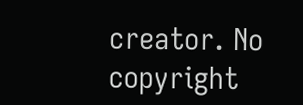creator. No copyright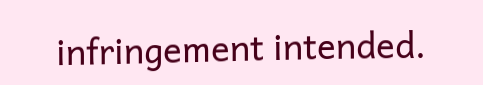infringement intended.